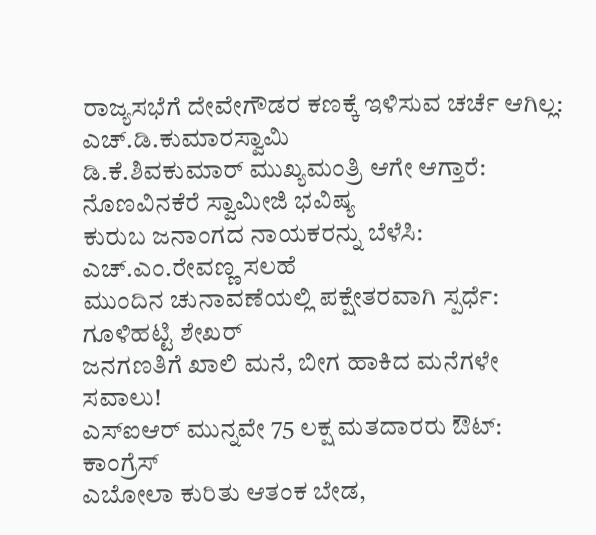ರಾಜ್ಯಸಭೆಗೆ ದೇವೇಗೌಡರ ಕಣಕ್ಕೆ ಇಳಿಸುವ ಚರ್ಚೆ ಆಗಿಲ್ಲ: ಎಚ್.ಡಿ.ಕುಮಾರಸ್ವಾಮಿ
ಡಿ.ಕೆ.ಶಿವಕುಮಾರ್ ಮುಖ್ಯಮಂತ್ರಿ ಆಗೇ ಆಗ್ತಾರೆ: ನೊಣವಿನಕೆರೆ ಸ್ವಾಮೀಜಿ ಭವಿಷ್ಯ
ಕುರುಬ ಜನಾಂಗದ ನಾಯಕರನ್ನು ಬೆಳೆಸಿ: ಎಚ್.ಎಂ.ರೇವಣ್ಣ ಸಲಹೆ
ಮುಂದಿನ ಚುನಾವಣೆಯಲ್ಲಿ ಪಕ್ಷೇತರವಾಗಿ ಸ್ಪರ್ಧೆ: ಗೂಳಿಹಟ್ಟಿ ಶೇಖರ್
ಜನಗಣತಿಗೆ ಖಾಲಿ ಮನೆ, ಬೀಗ ಹಾಕಿದ ಮನೆಗಳೇ ಸವಾಲು!
ಎಸ್ಐಆರ್ ಮುನ್ನವೇ 75 ಲಕ್ಷ ಮತದಾರರು ಔಟ್: ಕಾಂಗ್ರೆಸ್
ಎಬೋಲಾ ಕುರಿತು ಆತಂಕ ಬೇಡ,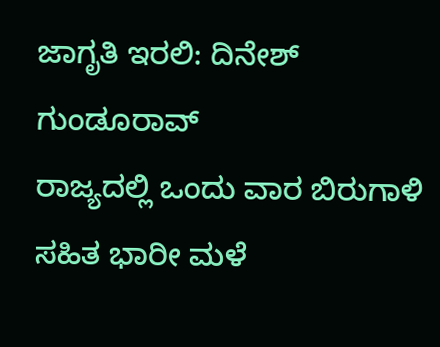ಜಾಗೃತಿ ಇರಲಿ: ದಿನೇಶ್ ಗುಂಡೂರಾವ್
ರಾಜ್ಯದಲ್ಲಿ ಒಂದು ವಾರ ಬಿರುಗಾಳಿ ಸಹಿತ ಭಾರೀ ಮಳೆ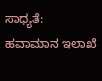ಸಾಧ್ಯತೆ: ಹವಾಮಾನ ಇಲಾಖೆ